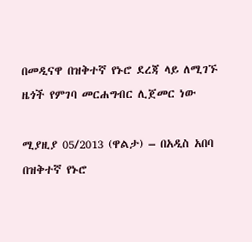በመዲናዋ በዝቅተኛ የኑሮ ደረጃ ላይ ለሚገኙ ዜጎች የምገባ መርሐግብር ሊጀመር ነው

ሚያዚያ 05/2013 (ዋልታ) – በአዲስ አበባ በዝቅተኛ የኑሮ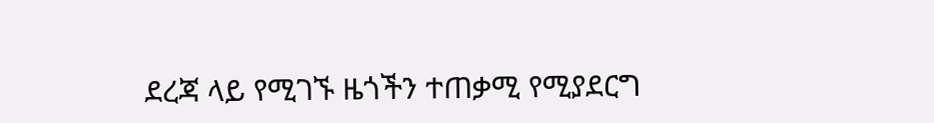ደረጃ ላይ የሚገኙ ዜጎችን ተጠቃሚ የሚያደርግ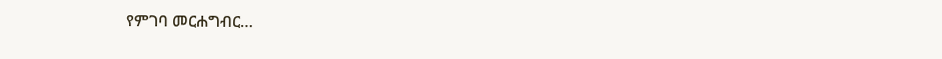የምገባ መርሐግብር…